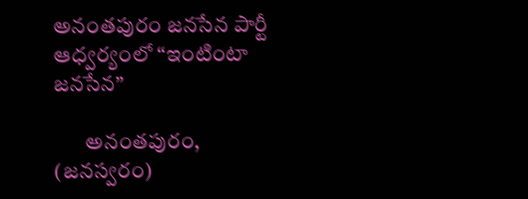అనంతపురం జనసేన పార్టీ ఆధ్వర్యంలో “ఇంటింటా జనసేన”

       అనంతపురం, (జనస్వరం)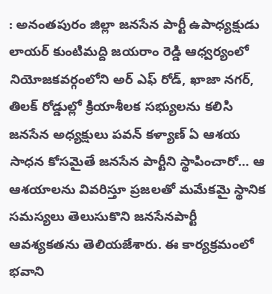: అనంతపురం జిల్లా జనసేన పార్టీ ఉపాధ్యక్షుడు లాయర్ కుంటిమద్ది జయరాం రెడ్డి ఆధ్వర్యంలో నియోజకవర్గంలోని అర్ ఎఫ్ రోడ్, ఖాజా నగర్, తిలక్ రోడ్డుల్లో క్రియాశీలక సభ్యులను కలిసి జనసేన అధ్యక్షులు పవన్ కళ్యాణ్ ఏ ఆశయ సాధన కోసమైతే జనసేన పార్టీని స్థాపించారో… ఆ ఆశయాలను వివరిస్తూ ప్రజలతో మమేకమై స్థానిక సమస్యలు తెలుసుకొని జనసేనపార్టీ ఆవశ్యకతను తెలియజేశారు. ఈ కార్యక్రమంలో భవాని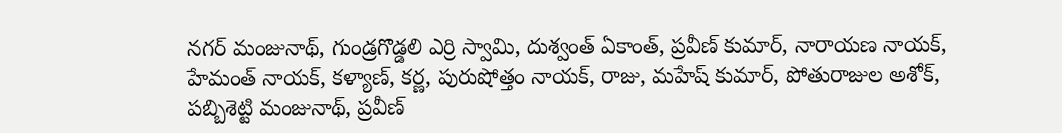నగర్ మంజునాథ్, గుండ్రగొడ్డలి ఎర్రి స్వామి, దుశ్వంత్ ఏకాంత్, ప్రవీణ్ కుమార్, నారాయణ నాయక్, హేమంత్ నాయక్, కళ్యాణ్, కర్ణ, పురుషోత్తం నాయక్, రాజు, మహేష్ కుమార్, పోతురాజుల అశోక్, పబ్బిశెట్టి మంజునాథ్, ప్రవీణ్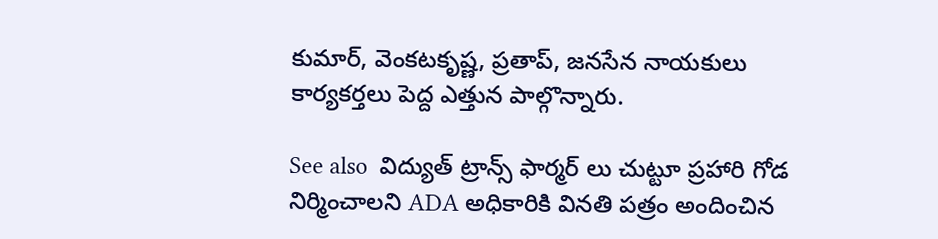కుమార్, వెంకటకృష్ణ, ప్రతాప్, జనసేన నాయకులు కార్యకర్తలు పెద్ద ఎత్తున పాల్గొన్నారు.

See also  విద్యుత్ ట్రాన్స్ ఫార్మర్ లు చుట్టూ ప్రహారి గోడ నిర్మించాలని ADA అధికారికి వినతి పత్రం అందించిన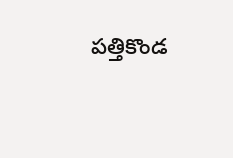పత్తికొండ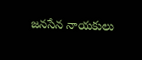జనసేన నాయకులు